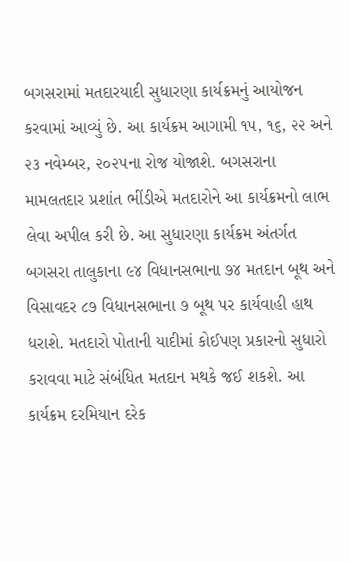બગસરામાં મતદારયાદી સુધારણા કાર્યક્રમનું આયોજન કરવામાં આવ્યું છે. આ કાર્યક્રમ આગામી ૧૫, ૧૬, ૨૨ અને ૨૩ નવેમ્બર, ૨૦૨૫ના રોજ યોજાશે. બગસરાના મામલતદાર પ્રશાંત ભીંડીએ મતદારોને આ કાર્યક્રમનો લાભ લેવા અપીલ કરી છે. આ સુધારણા કાર્યક્રમ અંતર્ગત બગસરા તાલુકાના ૯૪ વિધાનસભાના ૭૪ મતદાન બૂથ અને વિસાવદર ૮૭ વિધાનસભાના ૭ બૂથ પર કાર્યવાહી હાથ ધરાશે. મતદારો પોતાની યાદીમાં કોઈપણ પ્રકારનો સુધારો કરાવવા માટે સંબંધિત મતદાન મથકે જઈ શકશે. આ કાર્યક્રમ દરમિયાન દરેક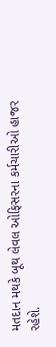મતદાન મથકે બૂથ લેવલ ઓફિસરના કર્મચારીઓ હાજર રહેશે.